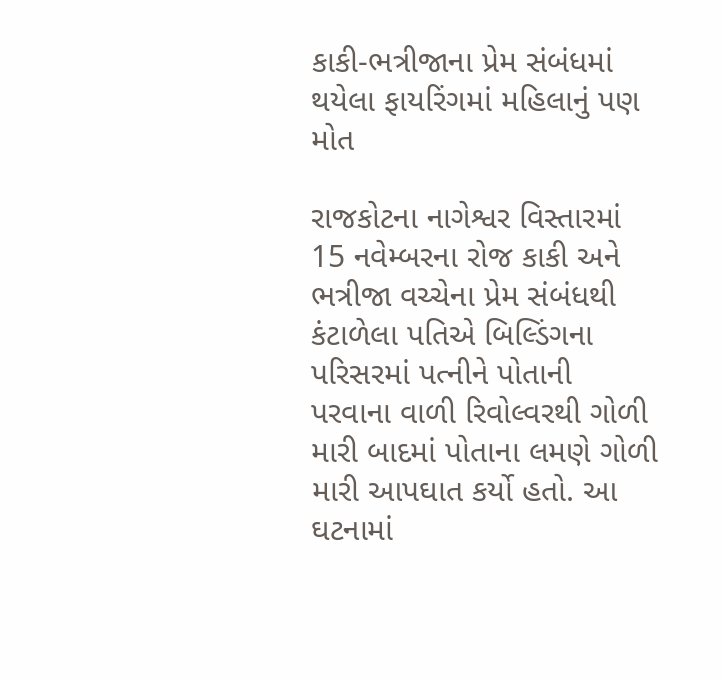કાકી-ભત્રીજાના પ્રેમ સંબંધમાં થયેલા ફાયરિંગમાં મહિલાનું પણ મોત

રાજકોટના નાગેશ્વર વિસ્તારમાં 15 નવેમ્બરના રોજ કાકી અને ભત્રીજા વચ્ચેના પ્રેમ સંબંધથી કંટાળેલા પતિએ બિલ્ડિંગના પરિસરમાં પત્નીને પોતાની પરવાના વાળી રિવોલ્વરથી ગોળી મારી બાદમાં પોતાના લમણે ગોળી મારી આપઘાત કર્યો હતો. આ ઘટનામાં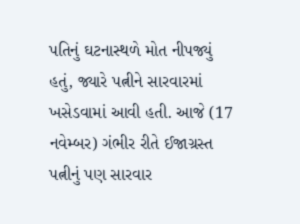પતિનું ઘટનાસ્થળે મોત નીપજ્યું હતું, જ્યારે પત્નીને સારવારમાં ખસેડવામાં આવી હતી. આજે (17 નવેમ્બર) ગંભીર રીતે ઈજાગ્રસ્ત પત્નીનું પણ સારવાર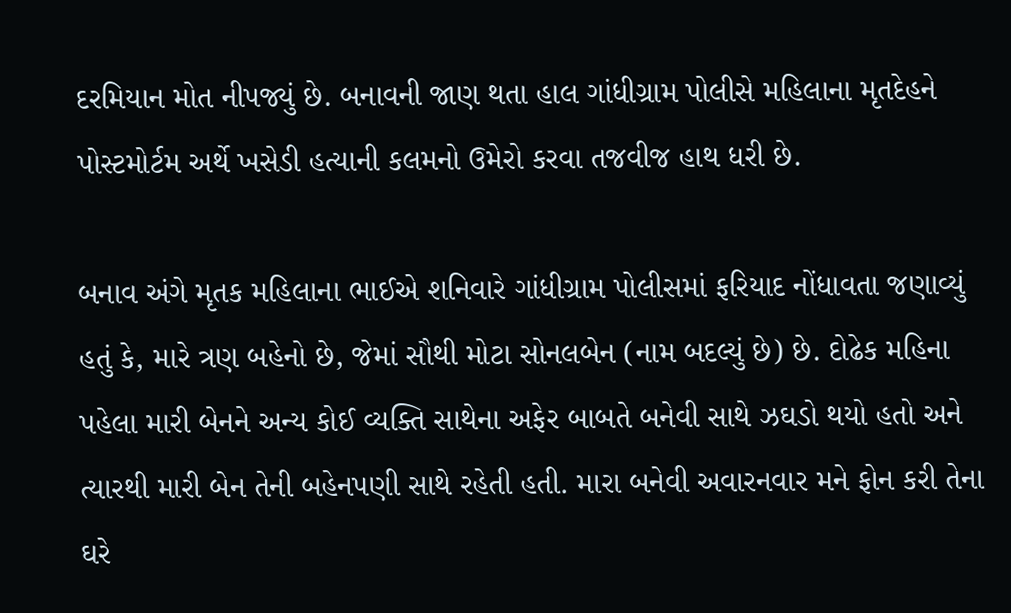દરમિયાન મોત નીપજ્યું છે. બનાવની જાણ થતા હાલ ગાંધીગ્રામ પોલીસે મહિલાના મૃતદેહને પોસ્ટમોર્ટમ અર્થે ખસેડી હત્યાની કલમનો ઉમેરો કરવા તજવીજ હાથ ધરી છે.

બનાવ અંગે મૃતક મહિલાના ભાઈએ શનિવારે ગાંધીગ્રામ પોલીસમાં ફરિયાદ નોંધાવતા જણાવ્યું હતું કે, મારે ત્રણ બહેનો છે, જેમાં સૌથી મોટા સોનલબેન (નામ બદલ્યું છે) છે. દોઢેક મહિના પહેલા મારી બેનને અન્ય કોઈ વ્યક્તિ સાથેના અફેર બાબતે બનેવી સાથે ઝઘડો થયો હતો અને ત્યારથી મારી બેન તેની બહેનપણી સાથે રહેતી હતી. મારા બનેવી અવારનવાર મને ફોન કરી તેના ઘરે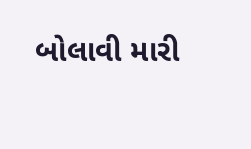બોલાવી મારી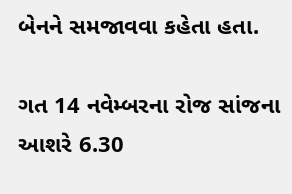બેનને સમજાવવા કહેતા હતા.

ગત 14 નવેમ્બરના રોજ સાંજના આશરે 6.30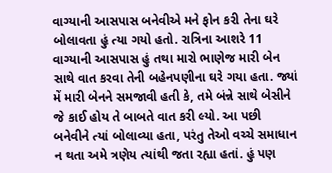વાગ્યાની આસપાસ બનેવીએ મને ફોન કરી તેના ઘરે બોલાવતા હું ત્યા ગયો હતો. રાત્રિના આશરે 11 વાગ્યાની આસપાસ હું તથા મારો ભાણેજ મારી બેન સાથે વાત કરવા તેની બહેનપણીના ઘરે ગયા હતા. જ્યાં મેં મારી બેનને સમજાવી હતી કે, તમે બંન્ને સાથે બેસીને જે કાઈ હોય તે બાબતે વાત કરી લ્યો. આ પછી બનેવીને ત્યાં બોલાવ્યા હતા, પરંતુ તેઓ વચ્ચે સમાધાન ન થતા અમે ત્રણેય ત્યાંથી જતા રહ્યા હતાં. હું પણ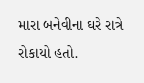મારા બનેવીના ઘરે રાત્રે રોકાયો હતો.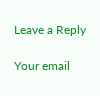Leave a Reply

Your email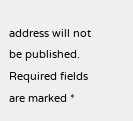address will not be published. Required fields are marked *